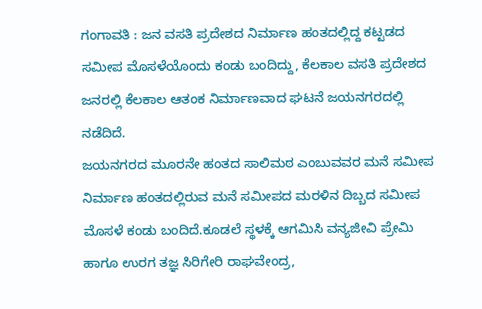ಗಂಗಾವತಿ : ಜನ ವಸತಿ ಪ್ರದೇಶದ ನಿರ್ಮಾಣ ಹಂತದಲ್ಲಿದ್ದ ಕಟ್ಟಡದ ಸಮೀಪ ಮೊಸಳೆಯೊಂದು ಕಂಡು ಬಂದಿದ್ದು, ಕೆಲಕಾಲ ವಸತಿ ಪ್ರದೇಶದ ಜನರಲ್ಲಿ ಕೆಲಕಾಲ ಆತಂಕ ನಿರ್ಮಾಣವಾದ ಘಟನೆ ಜಯನಗರದಲ್ಲಿ ನಡೆದಿದೆ.
ಜಯನಗರದ ಮೂರನೇ ಹಂತದ ಸಾಲಿಮಠ ಎಂಬುವವರ ಮನೆ ಸಮೀಪ ನಿರ್ಮಾಣ ಹಂತದಲ್ಲಿರುವ ಮನೆ ಸಮೀಪದ ಮರಳಿನ ದಿಬ್ಬದ ಸಮೀಪ ಮೊಸಳೆ ಕಂಡು ಬಂದಿದೆ.ಕೂಡಲೆ ಸ್ಥಳಕ್ಕೆ ಆಗಮಿಸಿ ವನ್ಯಜೀವಿ ಪ್ರೇಮಿ ಹಾಗೂ ಉರಗ ತಜ್ಞ ಸಿರಿಗೇರಿ ರಾಘವೇಂದ್ರ,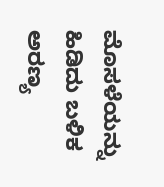ಮೊಸಳೆಯನ್ನು ಹಿಡಿದು ಬಳಿಕ ಅರಣ್ಯ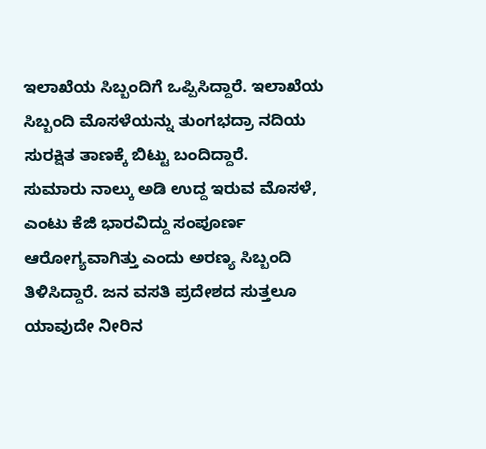ಇಲಾಖೆಯ ಸಿಬ್ಬಂದಿಗೆ ಒಪ್ಪಿಸಿದ್ದಾರೆ. ಇಲಾಖೆಯ ಸಿಬ್ಬಂದಿ ಮೊಸಳೆಯನ್ನು ತುಂಗಭದ್ರಾ ನದಿಯ ಸುರಕ್ಷಿತ ತಾಣಕ್ಕೆ ಬಿಟ್ಟು ಬಂದಿದ್ದಾರೆ.
ಸುಮಾರು ನಾಲ್ಕು ಅಡಿ ಉದ್ದ ಇರುವ ಮೊಸಳೆ, ಎಂಟು ಕೆಜಿ ಭಾರವಿದ್ದು ಸಂಪೂರ್ಣ ಆರೋಗ್ಯವಾಗಿತ್ತು ಎಂದು ಅರಣ್ಯ ಸಿಬ್ಬಂದಿ ತಿಳಿಸಿದ್ದಾರೆ. ಜನ ವಸತಿ ಪ್ರದೇಶದ ಸುತ್ತಲೂ ಯಾವುದೇ ನೀರಿನ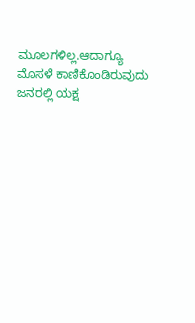ಮೂಲಗಳಿಲ್ಲ.ಆದಾಗ್ಯೂ ಮೊಸಳೆ ಕಾಣಿಕೊಂಡಿರುವುದು ಜನರಲ್ಲಿ ಯಕ್ಷ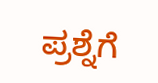ಪ್ರಶ್ನೆಗೆ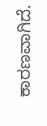ಕಾರಣವಾಗಿದೆ.